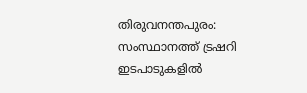തിരുവനന്തപുരം: സംസ്ഥാനത്ത് ട്രഷറി ഇടപാടുകളിൽ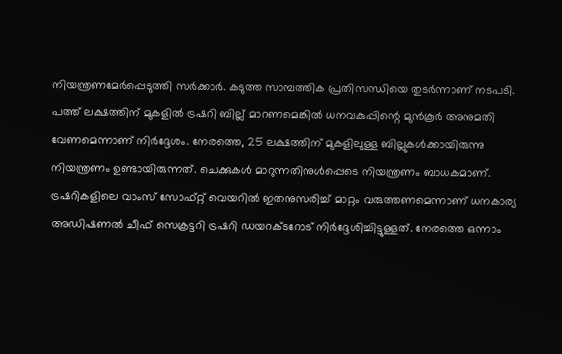നിയന്ത്രണമേർപ്പെടുത്തി സർക്കാർ. കടുത്ത സാമ്പത്തിക പ്രതിസന്ധിയെ തുടർന്നാണ് നടപടി. പത്ത് ലക്ഷത്തിന് മുകളിൽ ട്രഷറി ബില്ല് മാറണമെങ്കിൽ ധനവകുപ്പിന്റെ മുൻകൂർ അനുമതി വേണമെന്നാണ് നിർദ്ദേശം. നേരത്തെ, 25 ലക്ഷത്തിന് മുകളിലുള്ള ബില്ലുകൾക്കായിരുന്നു നിയന്ത്രണം ഉണ്ടായിരുന്നത്. ചെക്കുകൾ മാറുന്നതിനുൾപ്പെടെ നിയന്ത്രണം ബാധകമാണ്.
ട്രഷറികളിലെ വാംസ് സോഫ്റ്റ് വെയറിൽ ഇതനുസരിച്ച് മാറ്റം വരുത്തണമെന്നാണ് ധനകാര്യ അഡിഷണൽ ചീഫ് സെക്രട്ടറി ട്രഷറി ഡയറക്ടറോട് നിർദ്ദേശിച്ചിട്ടുള്ളത്. നേരത്തെ ഒന്നാം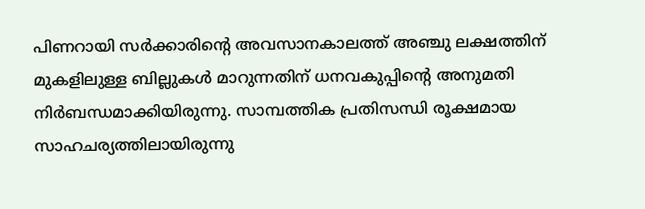പിണറായി സർക്കാരിന്റെ അവസാനകാലത്ത് അഞ്ചു ലക്ഷത്തിന് മുകളിലുള്ള ബില്ലുകൾ മാറുന്നതിന് ധനവകുപ്പിന്റെ അനുമതി നിർബന്ധമാക്കിയിരുന്നു. സാമ്പത്തിക പ്രതിസന്ധി രൂക്ഷമായ സാഹചര്യത്തിലായിരുന്നു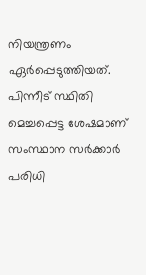നിയന്ത്രണം ഏർപ്പെടുത്തിയത്. പിന്നീട് സ്ഥിതി മെച്ചപ്പെട്ട ശേഷമാണ് സംസ്ഥാന സർക്കാർ പരിധി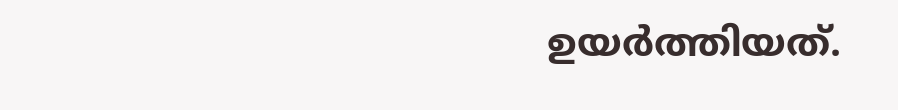ഉയർത്തിയത്.